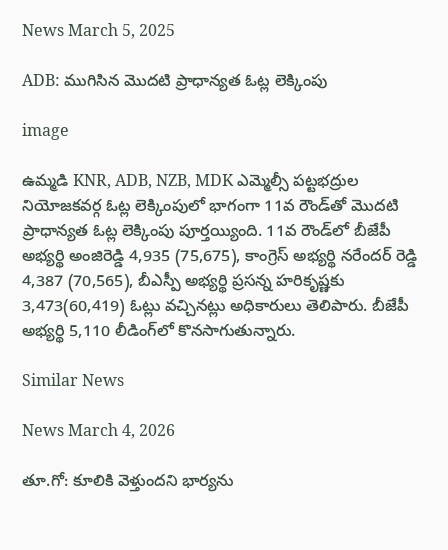News March 5, 2025

ADB: ముగిసిన మొదటి ప్రాధాన్యత ఓట్ల లెక్కింపు

image

ఉమ్మడి KNR, ADB, NZB, MDK ఎమ్మెల్సీ పట్టభద్రుల నియోజకవర్గ ఓట్ల లెక్కింపులో భాగంగా 11వ రౌండ్‌తో మొదటి ప్రాధాన్యత ఓట్ల లెక్కింపు పూర్తయ్యింది. 11వ రౌండ్‌లో బీజేపీ అభ్యర్థి అంజిరెడ్డి 4,935 (75,675), కాంగ్రెస్ అభ్యర్థి నరేందర్ రెడ్డి 4,387 (70,565), బీఎస్పీ అభ్యర్థి ప్రసన్న హరికృష్ణకు 3,473(60,419) ఓట్లు వచ్చినట్లు అధికారులు తెలిపారు. బీజేపీ అభ్యర్థి 5,110 లీడింగ్‌లో కొనసాగుతున్నారు.

Similar News

News March 4, 2026

తూ.గో: కూలికి వెళ్తుందని భార్యను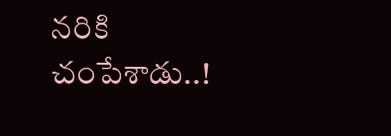నరికి చంపేశాడు..!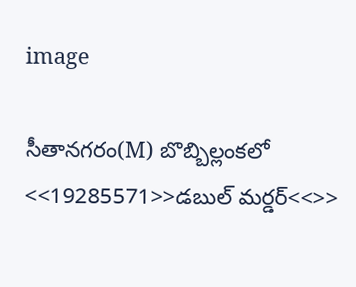image

సీతానగరం(M) బొబ్బిల్లంకలో <<19285571>>డబుల్ మర్డర్<<>>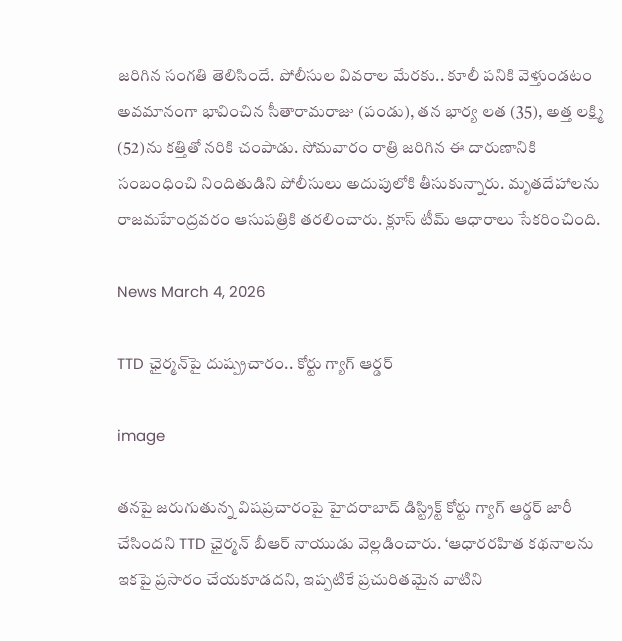జరిగిన సంగతి తెలిసిందే. పోలీసుల వివరాల మేరకు.. కూలీ పనికి వెళ్తుండటం అవమానంగా భావించిన సీతారామరాజు (పండు), తన భార్య లత (35), అత్త లక్ష్మి (52)ను కత్తితో నరికి చంపాడు. సోమవారం రాత్రి జరిగిన ఈ దారుణానికి సంబంధించి నిందితుడిని పోలీసులు అదుపులోకి తీసుకున్నారు. మృతదేహాలను రాజమహేంద్రవరం ఆసుపత్రికి తరలించారు. క్లూస్ టీమ్ ఆధారాలు సేకరించింది.

News March 4, 2026

TTD ఛైర్మన్‌పై దుష్ప్రచారం.. కోర్టు గ్యాగ్ ఆర్డర్

image

తనపై జరుగుతున్న విషప్రచారంపై హైదరాబాద్ డిస్ట్రిక్ట్ కోర్టు గ్యాగ్ ఆర్డర్ జారీ చేసిందని TTD ఛైర్మన్ బీఆర్ నాయుడు వెల్లడించారు. ‘ఆధారరహిత కథనాలను ఇకపై ప్రసారం చేయకూడదని, ఇప్పటికే ప్రచురితమైన వాటిని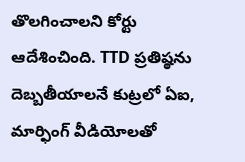తొలగించాలని కోర్టు ఆదేశించింది. TTD ప్రతిష్ఠను దెబ్బతీయాలనే కుట్రలో ఏఐ, మార్ఫింగ్ వీడియోలతో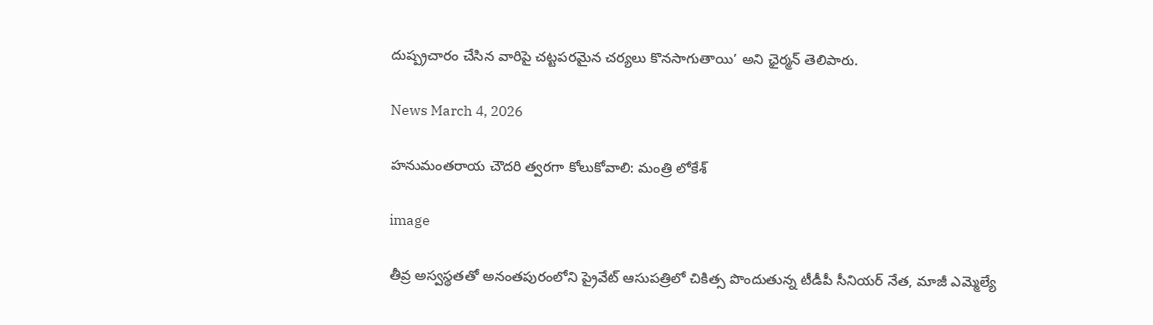దుష్ప్రచారం చేసిన వారిపై చట్టపరమైన చర్యలు కొనసాగుతాయి’ అని ఛైర్మన్ తెలిపారు.

News March 4, 2026

హనుమంతరాయ చౌదరి త్వరగా కోలుకోవాలి: మంత్రి లోకేశ్

image

తీవ్ర అస్వస్థతతో అనంతపురంలోని ప్రైవేట్ ఆసుపత్రిలో చికిత్స పొందుతున్న టీడీపీ సీనియర్ నేత, మాజీ ఎమ్మెల్యే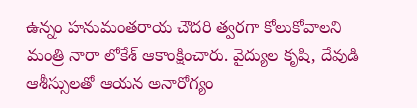ఉన్నం హనుమంతరాయ చౌదరి త్వరగా కోలుకోవాలని మంత్రి నారా లోకేశ్ ఆకాంక్షించారు. వైద్యుల కృషి, దేవుడి ఆశీస్సులతో ఆయన అనారోగ్యం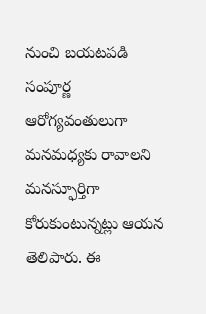నుంచి బయటపడి సంపూర్ణ ఆరోగ్యవంతులుగా మనమధ్యకు రావాలని మనస్ఫూర్తిగా కోరుకుంటున్నట్లు ఆయన తెలిపారు. ఈ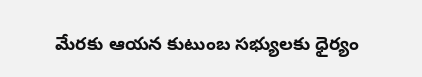మేరకు ఆయన కుటుంబ సభ్యులకు ధైర్యం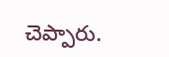చెప్పారు.